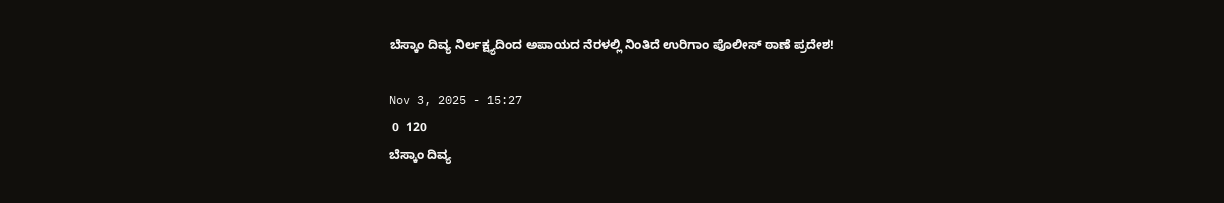ಬೆಸ್ಕಾಂ ದಿವ್ಯ ನಿರ್ಲಕ್ಷ್ಯದಿಂದ ಅಪಾಯದ ನೆರಳಲ್ಲಿ ನಿಂತಿದೆ ಉರಿಗಾಂ ಪೊಲೀಸ್ ಠಾಣೆ ಪ್ರದೇಶ!

Nov 3, 2025 - 15:27
 0  120
ಬೆಸ್ಕಾಂ ದಿವ್ಯ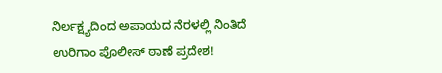ನಿರ್ಲಕ್ಷ್ಯದಿಂದ ಅಪಾಯದ ನೆರಳಲ್ಲಿ ನಿಂತಿದೆ ಉರಿಗಾಂ ಪೊಲೀಸ್ ಠಾಣೆ ಪ್ರದೇಶ!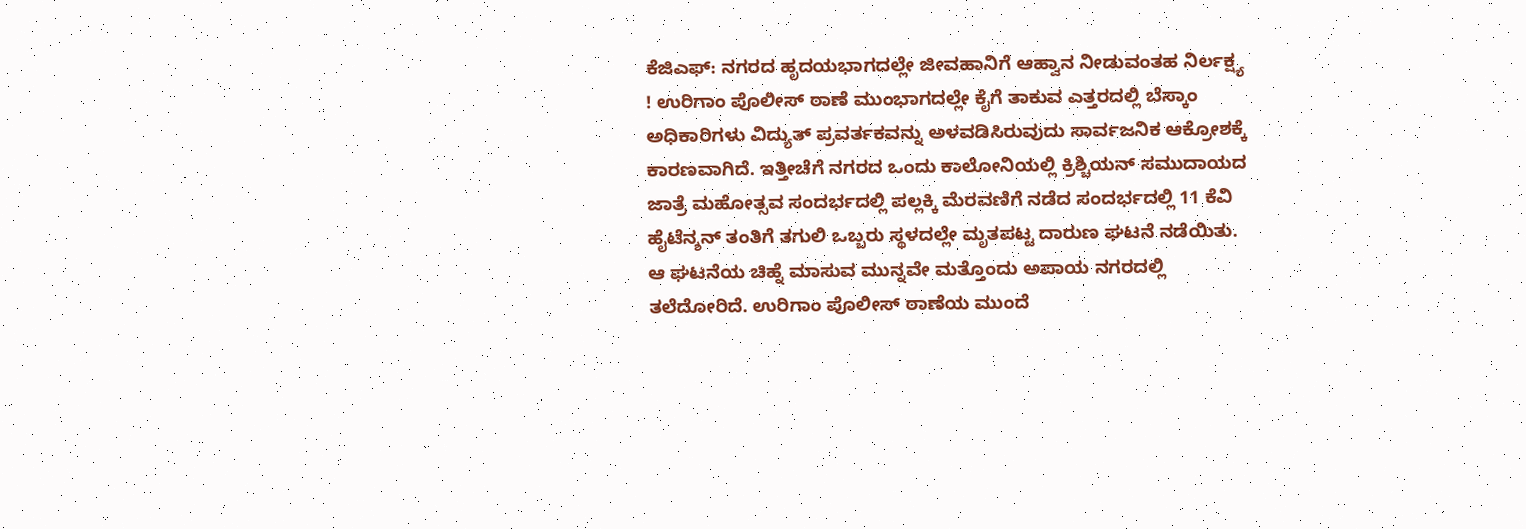ಕೆಜಿಎಫ್: ನಗರದ ಹೃದಯಭಾಗದಲ್ಲೇ ಜೀವಹಾನಿಗೆ ಆಹ್ವಾನ ನೀಡುವಂತಹ ನಿರ್ಲಕ್ಷ್ಯ ! ಉರಿಗಾಂ ಪೊಲೀಸ್ ಠಾಣೆ ಮುಂಭಾಗದಲ್ಲೇ ಕೈಗೆ ತಾಕುವ ಎತ್ತರದಲ್ಲಿ ಬೆಸ್ಕಾಂ ಅಧಿಕಾರಿಗಳು ವಿದ್ಯುತ್ ಪ್ರವರ್ತಕವನ್ನು ಅಳವಡಿಸಿರುವುದು ಸಾರ್ವಜನಿಕ ಆಕ್ರೋಶಕ್ಕೆ ಕಾರಣವಾಗಿದೆ. ಇತ್ತೀಚೆಗೆ ನಗರದ ಒಂದು ಕಾಲೋನಿಯಲ್ಲಿ ಕ್ರಿಶ್ಚಿಯನ್ ಸಮುದಾಯದ ಜಾತ್ರೆ ಮಹೋತ್ಸವ ಸಂದರ್ಭದಲ್ಲಿ ಪಲ್ಲಕ್ಕಿ ಮೆರವಣಿಗೆ ನಡೆದ ಸಂದರ್ಭದಲ್ಲಿ 11 ಕೆವಿ ಹೈಟೆನ್ಶನ್ ತಂತಿಗೆ ತಗುಲಿ ಒಬ್ಬರು ಸ್ಥಳದಲ್ಲೇ ಮೃತಪಟ್ಟ ದಾರುಣ ಘಟನೆ ನಡೆಯಿತು. ಆ ಘಟನೆಯ ಚಿಹ್ನೆ ಮಾಸುವ ಮುನ್ನವೇ ಮತ್ತೊಂದು ಅಪಾಯ ನಗರದಲ್ಲಿ ತಲೆದೋರಿದೆ. ಉರಿಗಾಂ ಪೊಲೀಸ್ ಠಾಣೆಯ ಮುಂದೆ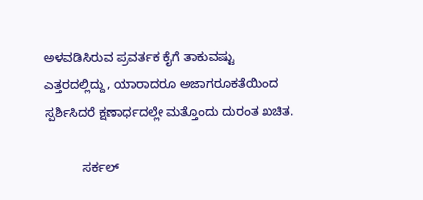ಅಳವಡಿಸಿರುವ ಪ್ರವರ್ತಕ ಕೈಗೆ ತಾಕುವಷ್ಟು ಎತ್ತರದಲ್ಲಿದ್ದು, ಯಾರಾದರೂ ಅಜಾಗರೂಕತೆಯಿಂದ ಸ್ಪರ್ಶಿಸಿದರೆ ಕ್ಷಣಾರ್ಧದಲ್ಲೇ ಮತ್ತೊಂದು ದುರಂತ ಖಚಿತ.

           ಸರ್ಕಲ್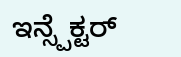ಇನ್ಸ್ಪೆಕ್ಟರ್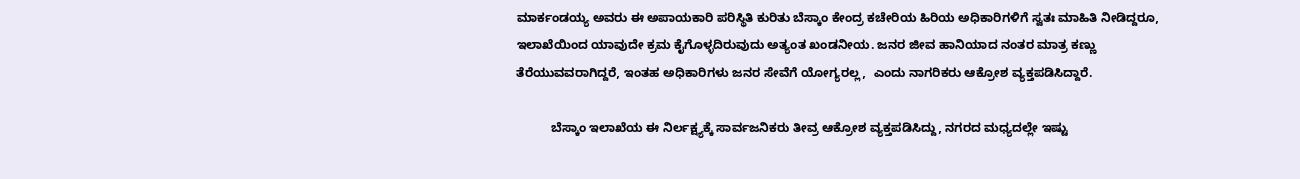ಮಾರ್ಕಂಡಯ್ಯ ಅವರು ಈ ಅಪಾಯಕಾರಿ ಪರಿಸ್ಥಿತಿ ಕುರಿತು ಬೆಸ್ಕಾಂ ಕೇಂದ್ರ ಕಚೇರಿಯ ಹಿರಿಯ ಅಧಿಕಾರಿಗಳಿಗೆ ಸ್ವತಃ ಮಾಹಿತಿ ನೀಡಿದ್ದರೂ, ಇಲಾಖೆಯಿಂದ ಯಾವುದೇ ಕ್ರಮ ಕೈಗೊಳ್ಳದಿರುವುದು ಅತ್ಯಂತ ಖಂಡನೀಯ. ಜನರ ಜೀವ ಹಾನಿಯಾದ ನಂತರ ಮಾತ್ರ ಕಣ್ಣು ತೆರೆಯುವವರಾಗಿದ್ದರೆ, ಇಂತಹ ಅಧಿಕಾರಿಗಳು ಜನರ ಸೇವೆಗೆ ಯೋಗ್ಯರಲ್ಲ,  ಎಂದು ನಾಗರಿಕರು ಆಕ್ರೋಶ ವ್ಯಕ್ತಪಡಿಸಿದ್ದಾರೆ.

          ಬೆಸ್ಕಾಂ ಇಲಾಖೆಯ ಈ ನಿರ್ಲಕ್ಷ್ಯಕ್ಕೆ ಸಾರ್ವಜನಿಕರು ತೀವ್ರ ಆಕ್ರೋಶ ವ್ಯಕ್ತಪಡಿಸಿದ್ದು, ನಗರದ ಮಧ್ಯದಲ್ಲೇ ಇಷ್ಟು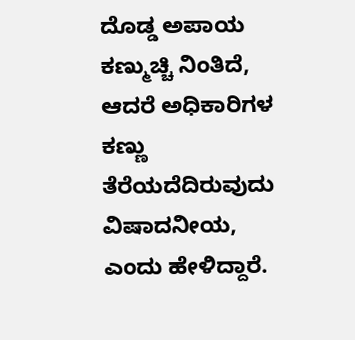ದೊಡ್ಡ ಅಪಾಯ ಕಣ್ಮುಚ್ಚಿ ನಿಂತಿದೆ, ಆದರೆ ಅಧಿಕಾರಿಗಳ ಕಣ್ಣು ತೆರೆಯದೆದಿರುವುದು ವಿಷಾದನೀಯ,  ಎಂದು ಹೇಳಿದ್ದಾರೆ.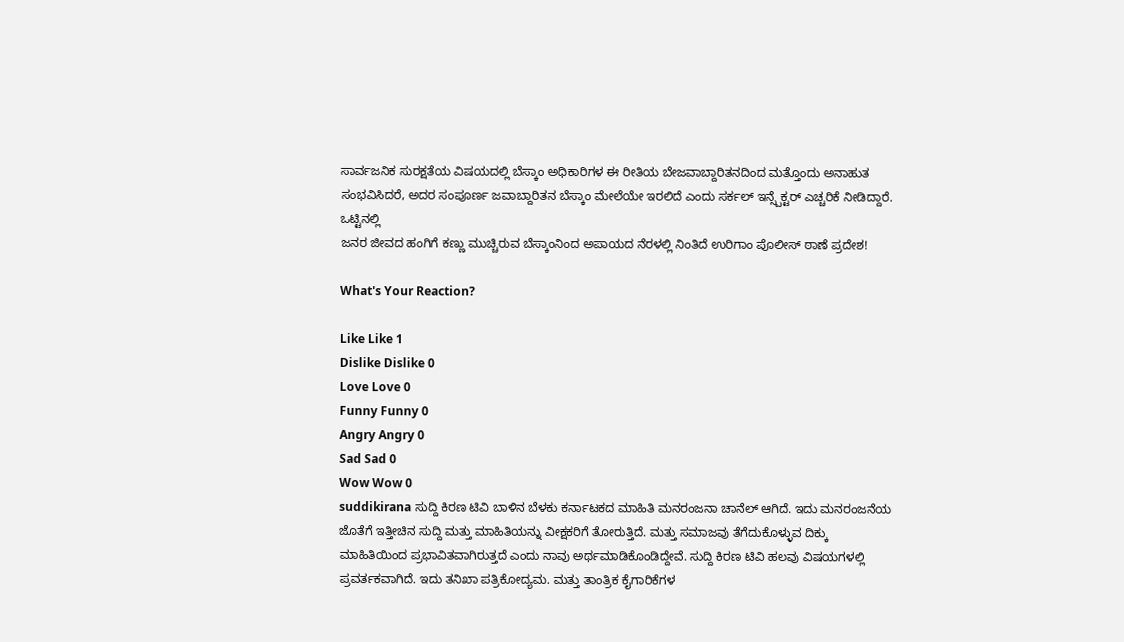ಸಾರ್ವಜನಿಕ ಸುರಕ್ಷತೆಯ ವಿಷಯದಲ್ಲಿ ಬೆಸ್ಕಾಂ ಅಧಿಕಾರಿಗಳ ಈ ರೀತಿಯ ಬೇಜವಾಬ್ದಾರಿತನದಿಂದ ಮತ್ತೊಂದು ಅನಾಹುತ ಸಂಭವಿಸಿದರೆ, ಅದರ ಸಂಪೂರ್ಣ ಜವಾಬ್ದಾರಿತನ ಬೆಸ್ಕಾಂ ಮೇಲೆಯೇ ಇರಲಿದೆ ಎಂದು ಸರ್ಕಲ್ ಇನ್ಸ್ಪೆಕ್ಟರ್ ಎಚ್ಚರಿಕೆ ನೀಡಿದ್ದಾರೆ. ಒಟ್ಟಿನಲ್ಲಿ
ಜನರ ಜೀವದ ಹಂಗಿಗೆ ಕಣ್ಣು ಮುಚ್ಚಿರುವ ಬೆಸ್ಕಾಂನಿಂದ ಅಪಾಯದ ನೆರಳಲ್ಲಿ ನಿಂತಿದೆ ಉರಿಗಾಂ ಪೊಲೀಸ್ ಠಾಣೆ ಪ್ರದೇಶ!

What's Your Reaction?

Like Like 1
Dislike Dislike 0
Love Love 0
Funny Funny 0
Angry Angry 0
Sad Sad 0
Wow Wow 0
suddikirana ಸುದ್ದಿ ಕಿರಣ ಟಿವಿ ಬಾಳಿನ ಬೆಳಕು ಕರ್ನಾಟಕದ ಮಾಹಿತಿ ಮನರಂಜನಾ ಚಾನೆಲ್ ಆಗಿದೆ. ಇದು ಮನರಂಜನೆಯ ಜೊತೆಗೆ ಇತ್ತೀಚಿನ ಸುದ್ದಿ ಮತ್ತು ಮಾಹಿತಿಯನ್ನು ವೀಕ್ಷಕರಿಗೆ ತೋರುತ್ತಿದೆ. ಮತ್ತು ಸಮಾಜವು ತೆಗೆದುಕೊಳ್ಳುವ ದಿಕ್ಕು ಮಾಹಿತಿಯಿಂದ ಪ್ರಭಾವಿತವಾಗಿರುತ್ತದೆ ಎಂದು ನಾವು ಅರ್ಥಮಾಡಿಕೊಂಡಿದ್ದೇವೆ. ಸುದ್ದಿ ಕಿರಣ ಟಿವಿ ಹಲವು ವಿಷಯಗಳಲ್ಲಿ ಪ್ರವರ್ತಕವಾಗಿದೆ. ಇದು ತನಿಖಾ ಪತ್ರಿಕೋದ್ಯಮ. ಮತ್ತು ತಾಂತ್ರಿಕ ಕೈಗಾರಿಕೆಗಳ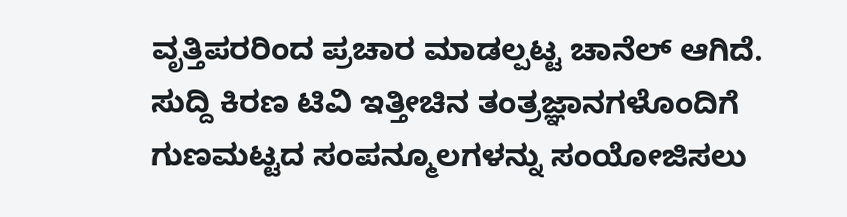ವೃತ್ತಿಪರರಿಂದ ಪ್ರಚಾರ ಮಾಡಲ್ಪಟ್ಟ ಚಾನೆಲ್ ಆಗಿದೆ. ಸುದ್ದಿ ಕಿರಣ ಟಿವಿ ಇತ್ತೀಚಿನ ತಂತ್ರಜ್ಞಾನಗಳೊಂದಿಗೆ ಗುಣಮಟ್ಟದ ಸಂಪನ್ಮೂಲಗಳನ್ನು ಸಂಯೋಜಿಸಲು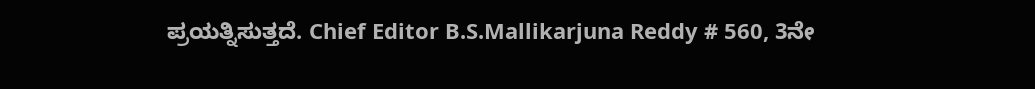ಪ್ರಯತ್ನಿಸುತ್ತದೆ. Chief Editor B.S.Mallikarjuna Reddy # 560, 3ನೇ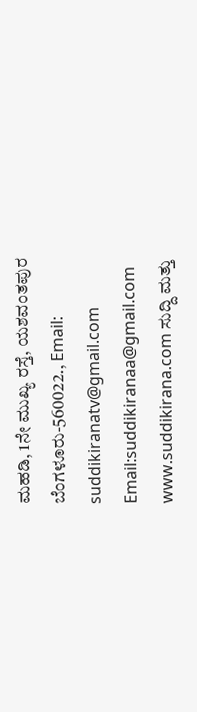ಮಹಡಿ, 1ನೇ ಮುಖ್ಯ ರಸ್ತೆ, ಯಶವಂತಪುರ ಬೆಂಗಳೂರು-560022., Email: suddikiranatv@gmail.com Email:suddikiranaa@gmail.com www.suddikirana.com ಸುದ್ದಿ ಮತ್ತು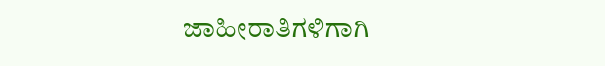ಜಾಹೀರಾತಿಗಳಿಗಾಗಿ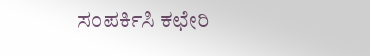ಸಂಪರ್ಕಿಸಿ ಕಛೇರಿ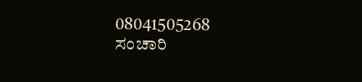08041505268 ಸಂಚಾರಿ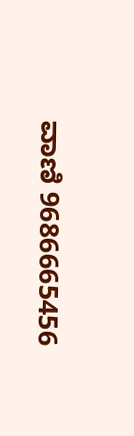ವಾಣಿ 9686665456